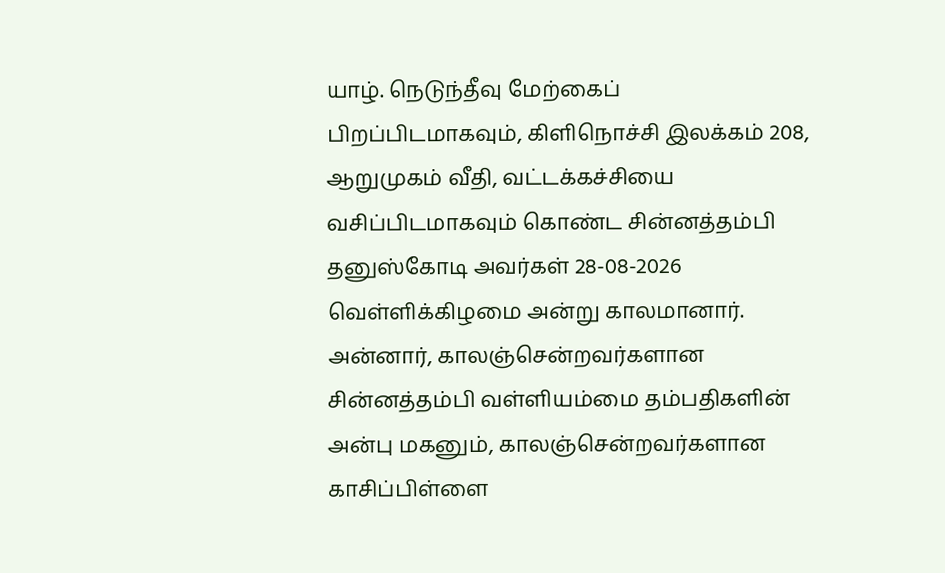யாழ். நெடுந்தீவு மேற்கைப் பிறப்பிடமாகவும், கிளிநொச்சி இலக்கம் 208, ஆறுமுகம் வீதி, வட்டக்கச்சியை வசிப்பிடமாகவும் கொண்ட சின்னத்தம்பி தனுஸ்கோடி அவர்கள் 28-08-2026 வெள்ளிக்கிழமை அன்று காலமானார்.
அன்னார், காலஞ்சென்றவர்களான சின்னத்தம்பி வள்ளியம்மை தம்பதிகளின் அன்பு மகனும், காலஞ்சென்றவர்களான காசிப்பிள்ளை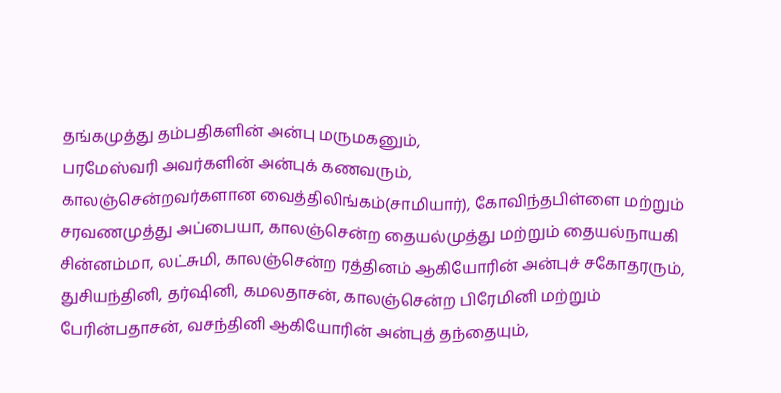தங்கமுத்து தம்பதிகளின் அன்பு மருமகனும்,
பரமேஸ்வரி அவர்களின் அன்புக் கணவரும்,
காலஞ்சென்றவர்களான வைத்திலிங்கம்(சாமியார்), கோவிந்தபிள்ளை மற்றும் சரவணமுத்து அப்பையா, காலஞ்சென்ற தையல்முத்து மற்றும் தையல்நாயகி சின்னம்மா, லட்சுமி, காலஞ்சென்ற ரத்தினம் ஆகியோரின் அன்புச் சகோதரரும்,
துசியந்தினி, தர்ஷினி, கமலதாசன், காலஞ்சென்ற பிரேமினி மற்றும் பேரின்பதாசன், வசந்தினி ஆகியோரின் அன்புத் தந்தையும்,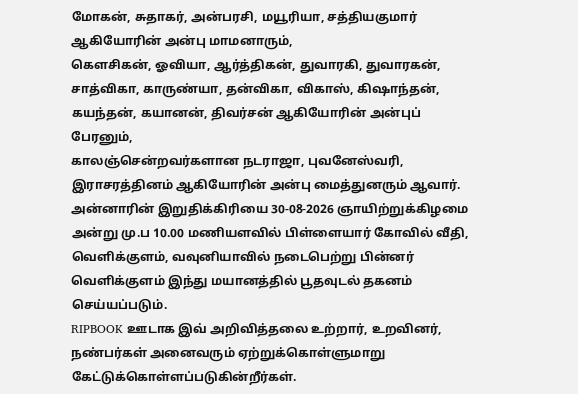மோகன், சுதாகர், அன்பரசி, மயூரியா, சத்தியகுமார் ஆகியோரின் அன்பு மாமனாரும்,
கௌசிகன், ஓவியா, ஆர்த்திகன், துவாரகி, துவாரகன், சாத்விகா, காருண்யா, தன்விகா, விகாஸ், கிஷாந்தன், கயந்தன், கயானன், திவர்சன் ஆகியோரின் அன்புப் பேரனும்,
காலஞ்சென்றவர்களான நடராஜா, புவனேஸ்வரி, இராசரத்தினம் ஆகியோரின் அன்பு மைத்துனரும் ஆவார்.
அன்னாரின் இறுதிக்கிரியை 30-08-2026 ஞாயிற்றுக்கிழமை அன்று மு.ப 10.00 மணியளவில் பிள்ளையார் கோவில் வீதி, வெளிக்குளம், வவுனியாவில் நடைபெற்று பின்னர் வெளிக்குளம் இந்து மயானத்தில் பூதவுடல் தகனம் செய்யப்படும்.
RIPBOOK ஊடாக இவ் அறிவித்தலை உற்றார், உறவினர், நண்பர்கள் அனைவரும் ஏற்றுக்கொள்ளுமாறு கேட்டுக்கொள்ளப்படுகின்றீர்கள்.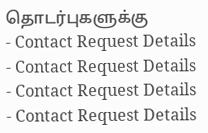தொடர்புகளுக்கு
- Contact Request Details
- Contact Request Details
- Contact Request Details
- Contact Request Details